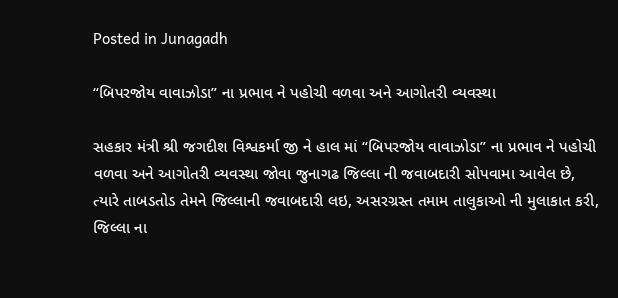Posted in Junagadh

“બિપરજોય વાવાઝોડા” ના પ્રભાવ ને પહોચી વળવા અને આગોતરી વ્યવસ્થા

સહકાર મંત્રી શ્રી જગદીશ વિશ્વકર્મા જી ને હાલ માં “બિપરજોય વાવાઝોડા” ના પ્રભાવ ને પહોચી વળવા અને આગોતરી વ્યવસ્થા જોવા જુનાગઢ જિલ્લા ની જવાબદારી સોપવામા આવેલ છે, ત્યારે તાબડતોડ તેમને જિલ્લાની જવાબદારી લઇ, અસરગ્રસ્ત તમામ તાલુકાઓ ની મુલાકાત કરી, જિલ્લા ના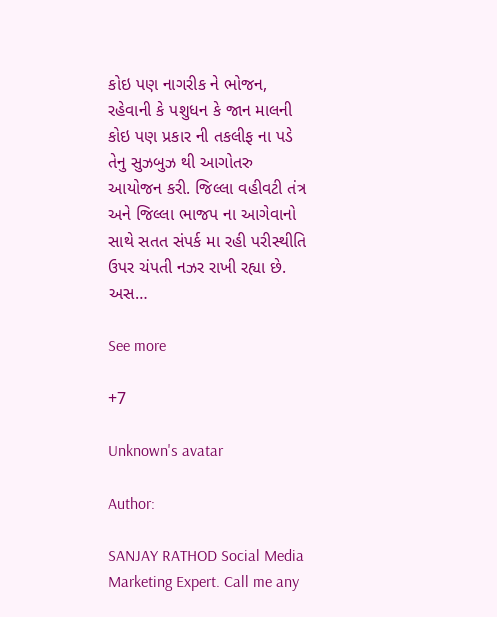કોઇ પણ નાગરીક ને ભોજન, રહેવાની કે પશુધન કે જાન માલની કોઇ પણ પ્રકાર ની તકલીફ ના પડે તેનુ સુઝબુઝ થી આગોતરુ આયોજન કરી. જિલ્લા વહીવટી તંત્ર અને જિલ્લા ભાજપ ના આગેવાનો સાથે સતત સંપર્ક મા રહી પરીસ્થીતિ ઉપર ચંપતી નઝર રાખી રહ્યા છે. અસ…

See more

+7

Unknown's avatar

Author:

SANJAY RATHOD Social Media Marketing Expert. Call me any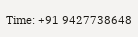Time: +91 9427738648